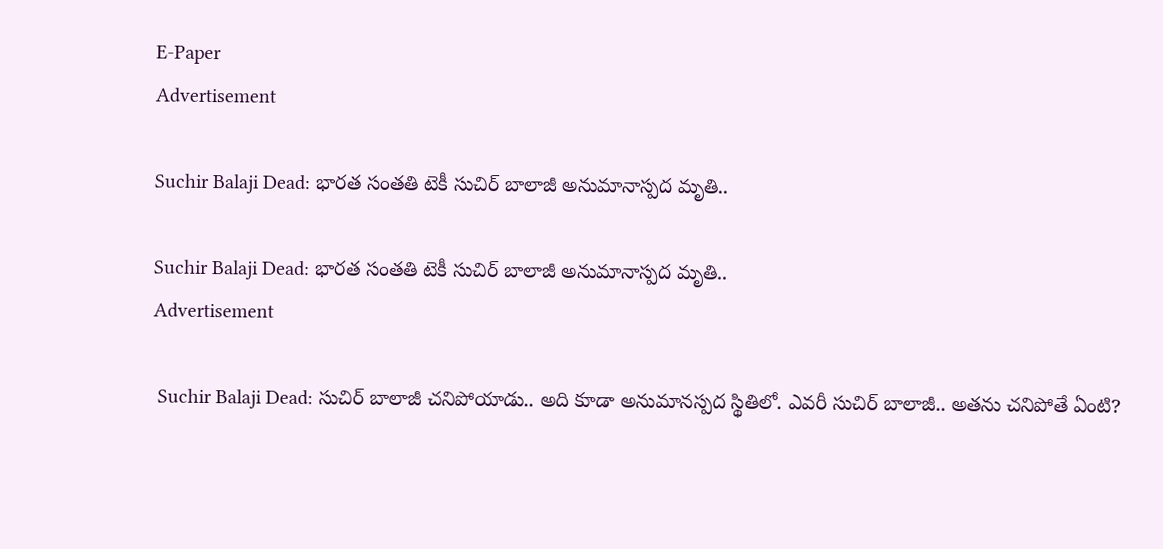E-Paper
Advertisement

Suchir Balaji Dead: భారత సంతతి టెకీ సుచిర్ బాలాజీ అనుమానాస్పద మృతి..

Suchir Balaji Dead: భారత సంతతి టెకీ సుచిర్ బాలాజీ అనుమానాస్పద మృతి..
Advertisement

 Suchir Balaji Dead: సుచిర్ బాలాజీ చనిపోయాడు.. అది కూడా అనుమానస్పద స్థితిలో. ఎవరీ సుచిర్ బాలాజీ.. అతను చనిపోతే ఏంటి?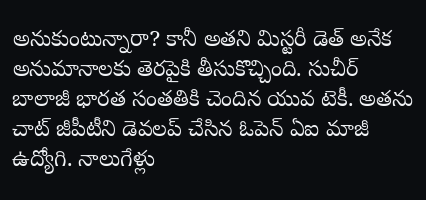అనుకుంటున్నారా? కానీ అతని మిస్టరీ డెత్ అనేక అనుమానాలకు తెరపైకి తీసుకొచ్చింది. సుచీర్ బాలాజీ భార‌త సంత‌తికి చెందిన యువ టెకీ. అతను చాట్ జీపీటీని డెవలప్ చేసిన ఓపెన్ ఏఐ మాజీ ఉద్యోగి. నాలుగేళ్లు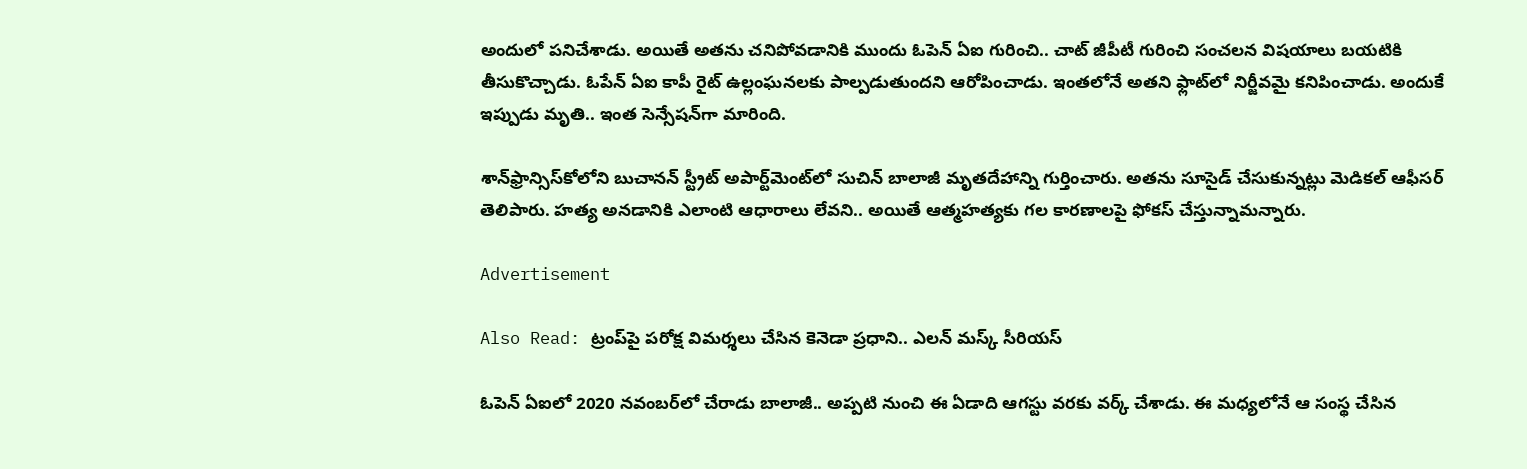అందులో పనిచేశాడు. అయితే అతను చనిపోవడానికి ముందు ఓపెన్ ఏఐ గురించి.. చాట్ జీపీటీ గురించి సంచలన విషయాలు బయటికి తీసుకొచ్చాడు. ఓపేన్ ఏఐ కాపీ రైట్ ఉల్లంఘనలకు పాల్పడుతుందని ఆరోపించాడు. ఇంతలోనే అతని ఫ్లాట్‌లో నిర్జీవమై కనిపించాడు. అందుకే ఇప్పుడు మృతి.. ఇంత సెన్సేషన్‌గా మారింది.

శాన్‌ఫ్రాన్సిస్‌కోలోని బుచాన‌న్ స్ట్రీట్ అపార్ట్‌మెంట్‌లో సుచిన్ బాలాజీ మృత‌దేహాన్ని గుర్తించారు. అత‌ను సూసైడ్ చేసుకున్నట్లు మెడిక‌ల్ ఆఫీస‌ర్ తెలిపారు. హత్య అనడానికి ఎలాంటి ఆధారాలు లేవని.. అయితే ఆత్మహత్యకు గల కారణాలపై ఫోకస్ చేస్తున్నామన్నారు.

Advertisement

Also Read: ట్రంప్‌‌పై పరోక్ష విమర్శలు చేసిన కెనెడా ప్రధాని.. ఎలన్ మస్క్ సీరియస్

ఓపెన్‌ ఏఐలో 2020 నవంబర్‌లో చేరాడు బాలాజీ.. అప్పటి నుంచి ఈ ఏడాది ఆగస్టు వరకు వర్క్ చేశాడు. ఈ మధ్యలోనే ఆ సంస్థ చేసిన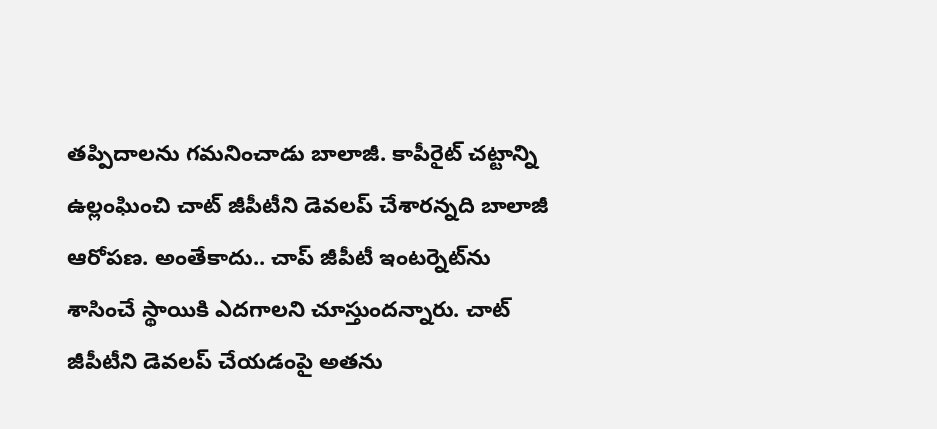తప్పిదాలను గమనించాడు బాలాజీ. కాపీరైట్ చట్టాన్ని ఉల్లంఘించి చాట్‌ జీపీటీని డెవలప్ చేశారన్నది బాలాజీ ఆరోపణ. అంతేకాదు.. చాప్‌ జీపీటీ ఇంటర్నెట్‌ను శాసించే స్థాయికి ఎదగాలని చూస్తుందన్నారు. చాట్ జీపీటీని డెవలప్‌ చేయడంపై అతను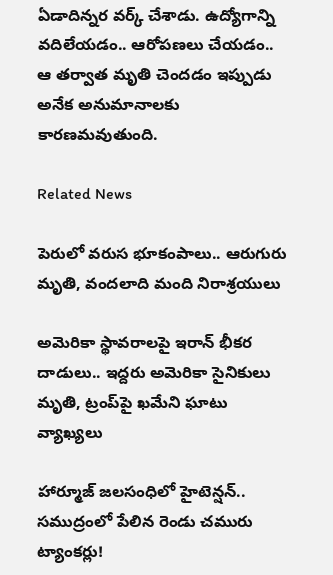ఏడాదిన్నర వర్క్ చేశాడు. ఉద్యోగాన్ని వదిలేయడం.. ఆరోపణలు చేయడం.. ఆ తర్వాత మృతి చెందడం ఇప్పుడు అనేక అనుమానాలకు కారణమవుతుంది.

Related News

పెరులో వరుస భూకంపాలు.. ఆరుగురు మృతి, వందలాది మంది నిరాశ్రయులు

అమెరికా స్థావరాలపై ఇరాన్ భీకర దాడులు.. ఇద్దరు అమెరికా సైనికులు మృతి, ట్రంప్‌పై ఖమేని ఘాటు వ్యాఖ్యలు

హార్మూజ్ జలసంధిలో హైటెన్షన్.. సముద్రంలో పేలిన రెండు చమురు ట్యాంకర్లు!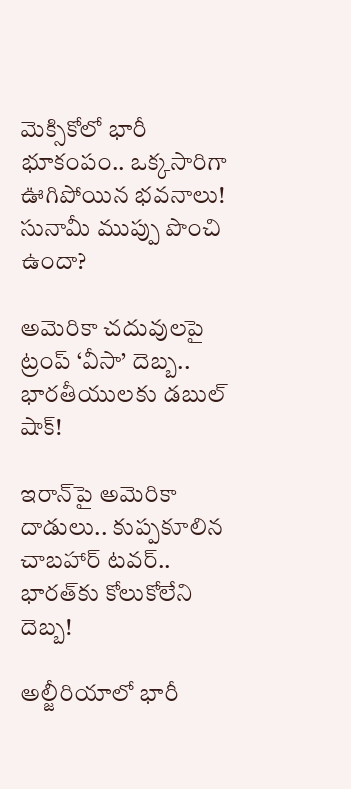మెక్సికోలో భారీ భూకంపం.. ఒక్కసారిగా ఊగిపోయిన భవనాలు! సునామీ ముప్పు పొంచి ఉందా?

అమెరికా చదువులపై ట్రంప్ ‘వీసా’ దెబ్బ.. భారతీయులకు డబుల్ షాక్!

ఇరాన్‌పై అమెరికా దాడులు.. కుప్పకూలిన చాబహార్ టవర్.. భారత్‌కు కోలుకోలేని దెబ్బ!

అల్జీరియాలో భారీ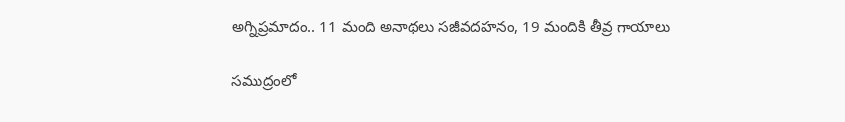అగ్నిప్రమాదం.. 11 మంది అనాథలు సజీవదహనం, 19 మందికి తీవ్ర గాయాలు

సముద్రంలో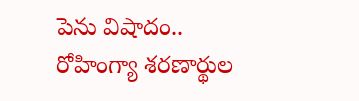పెను విషాదం.. రోహింగ్యా శరణార్థుల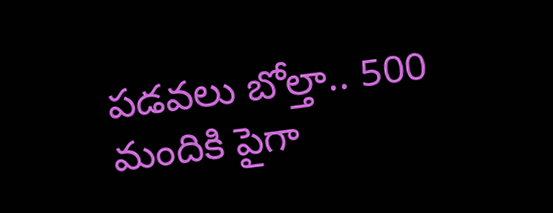పడవలు బోల్తా.. 500 మందికి పైగా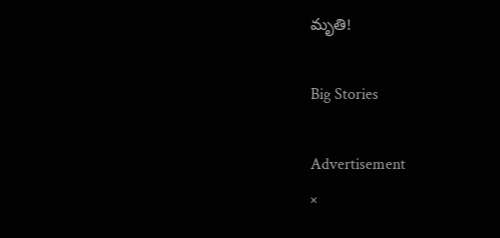మృతి!

Big Stories

Advertisement
×